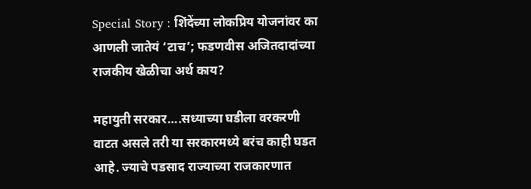Special Story : शिंदेंच्या लोकप्रिय योजनांवर का आणली जातेयं ‘टाच’; फडणवीस अजितदादांच्या राजकीय खेळीचा अर्थ काय?

महायुती सरकार….सध्याच्या घडीला वरकरणी वाटत असले तरी या सरकारमध्ये बरंच काही घडत आहे. ज्याचे पडसाद राज्याच्या राजकारणात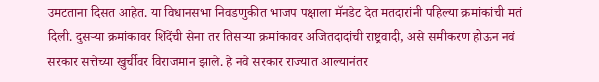उमटताना दिसत आहेत. या विधानसभा निवडणुकीत भाजप पक्षाला मॅनडेट देत मतदारांनी पहिल्या क्रमांकांची मतं दिली. दुसऱ्या क्रमांकावर शिंदेंची सेना तर तिसऱ्या क्रमांकावर अजितदादांची राष्ट्रवादी, असे समीकरण होऊन नवं सरकार सत्तेच्या खुर्चीवर विराजमान झाले. हे नवे सरकार राज्यात आल्यानंतर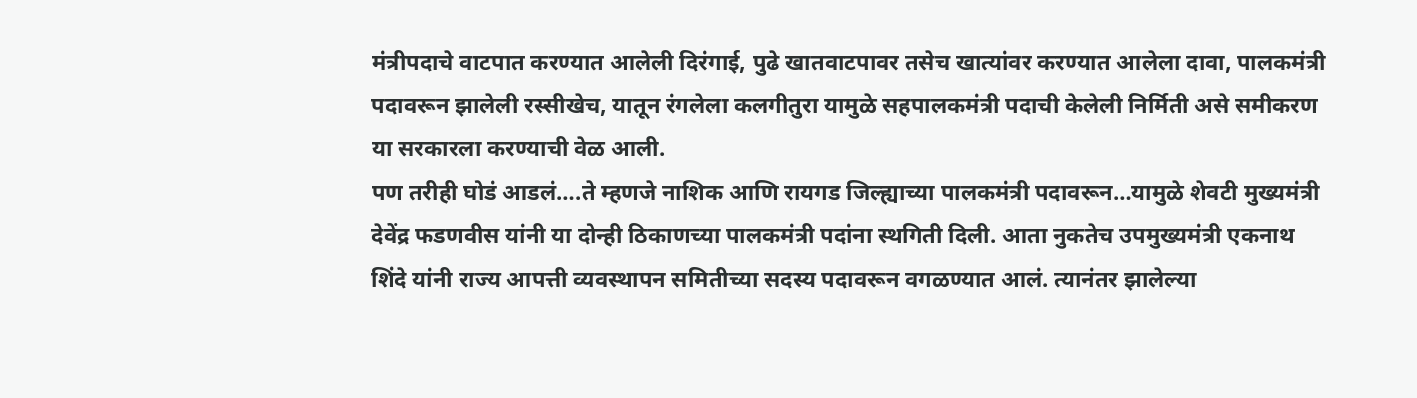मंत्रीपदाचे वाटपात करण्यात आलेली दिरंगाई, पुढे खातवाटपावर तसेच खात्यांवर करण्यात आलेला दावा, पालकमंत्री पदावरून झालेली रस्सीखेच, यातून रंगलेला कलगीतुरा यामुळे सहपालकमंत्री पदाची केलेली निर्मिती असे समीकरण या सरकारला करण्याची वेळ आली.
पण तरीही घोडं आडलं….ते म्हणजे नाशिक आणि रायगड जिल्ह्याच्या पालकमंत्री पदावरून…यामुळे शेवटी मुख्यमंत्री देवेंद्र फडणवीस यांनी या दोन्ही ठिकाणच्या पालकमंत्री पदांना स्थगिती दिली. आता नुकतेच उपमुख्यमंत्री एकनाथ शिंदे यांनी राज्य आपत्ती व्यवस्थापन समितीच्या सदस्य पदावरून वगळण्यात आलं. त्यानंतर झालेल्या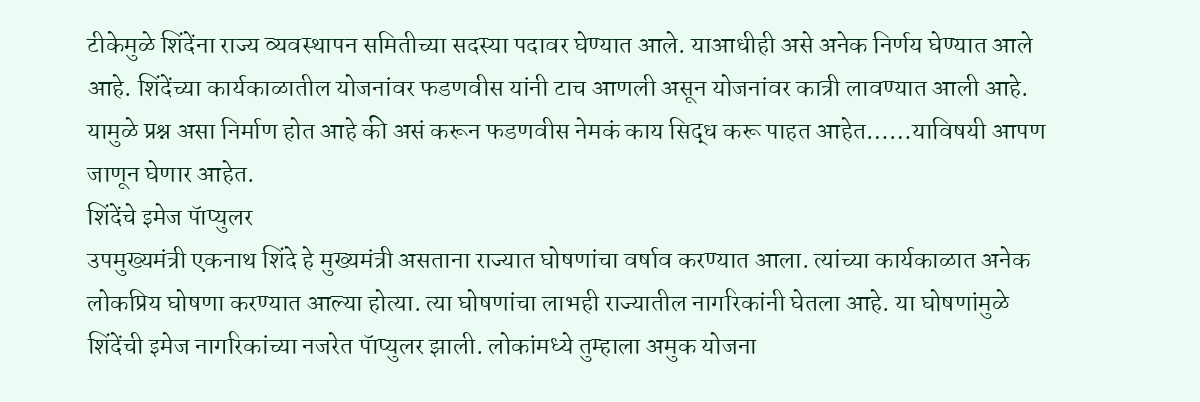टीकेमुळे शिंदेंना राज्य व्यवस्थापन समितीच्या सदस्या पदावर घेण्यात आले. याआधीही असे अनेक निर्णय घेण्यात आले आहे. शिंदेंच्या कार्यकाळातील योजनांवर फडणवीस यांनी टाच आणली असून योजनांवर कात्री लावण्यात आली आहे. यामुळे प्रश्न असा निर्माण होत आहे की असं करून फडणवीस नेमकं काय सिद्ध करू पाहत आहेत……याविषयी आपण जाणून घेणार आहेत.
शिंदेंचे इमेज पॅाप्युलर
उपमुख्यमंत्री एकनाथ शिंदे हे मुख्यमंत्री असताना राज्यात घोषणांचा वर्षाव करण्यात आला. त्यांच्या कार्यकाळात अनेक लोकप्रिय घोषणा करण्यात आल्या होत्या. त्या घोषणांचा लाभही राज्यातील नागरिकांनी घेतला आहे. या घोषणांमुळे शिंदेंची इमेज नागरिकांच्या नजरेत पॅाप्युलर झाली. लोकांमध्ये तुम्हाला अमुक योजना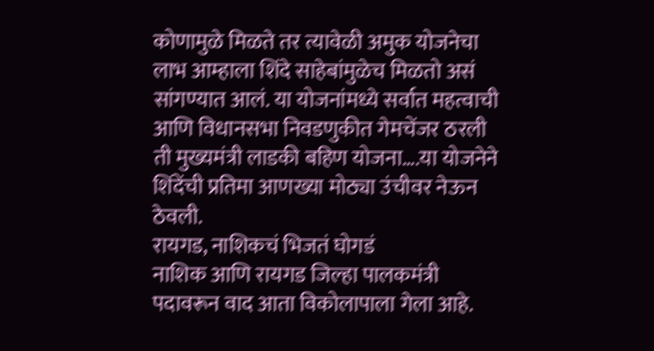कोणामुळे मिळते तर त्यावेळी अमुक योजनेचा लाभ आम्हाला शिंदे साहेबांमुळेच मिळतो असं सांगण्यात आलं. या योजनांमध्ये सर्वात महत्वाची आणि विधानसभा निवडणुकीत गेमचेंजर ठरली ती मुख्यमंत्री लाडकी बहिण योजना….या योजनेने शिंदेंची प्रतिमा आणख्या मोठ्या उंचीवर नेऊन ठेवली.
रायगड, नाशिकचं भिजतं घोगडं
नाशिक आणि रायगड जिल्हा पालकमंत्री पदावरून वाद आता विकोलापाला गेला आहे.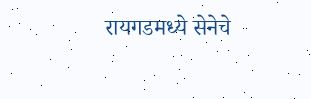रायगडमध्ये सेनेचे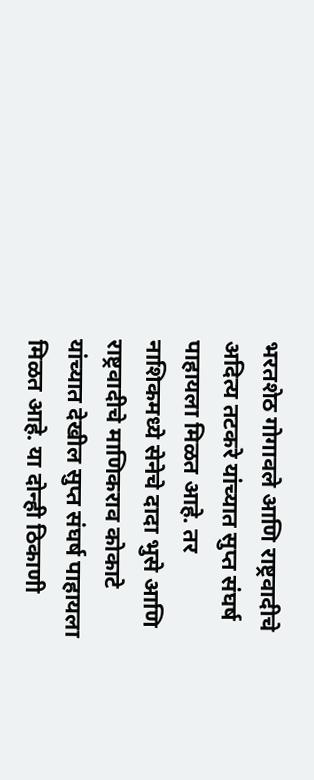भरतशेठ गोगावले आणि राष्ट्रवादीचे अदित्य तटकरे यांच्यात सुप्त संघर्ष पाहायला मिळत आहे. तर नाशिकमध्ये सेनेचे दादा भुसे आणि राष्ट्रवादीचे माणिकराव कोकाटे यांच्यात देखील सुप्त संघर्ष पाहायला मिळत आहे. या दोन्ही ठिकाणी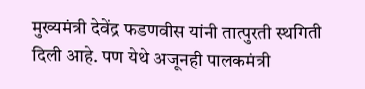मुख्यमंत्री देवेंद्र फडणवीस यांनी तात्पुरती स्थगिती दिली आहे. पण येथे अजूनही पालकमंत्री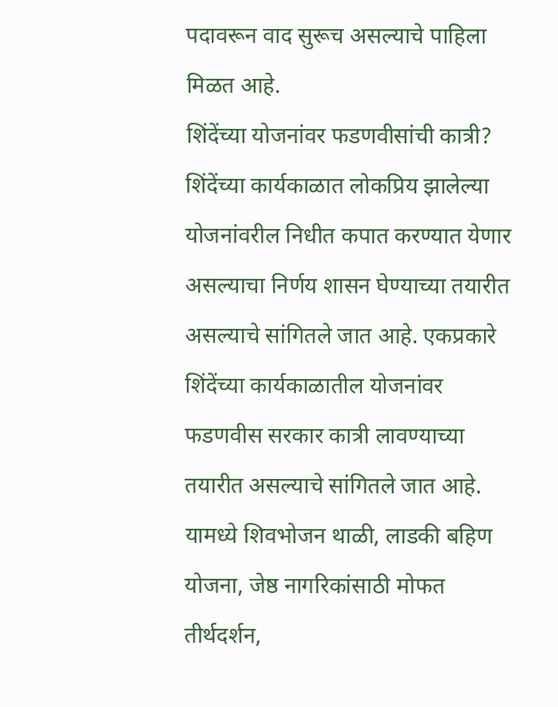पदावरून वाद सुरूच असल्याचे पाहिला मिळत आहे.
शिंदेंच्या योजनांवर फडणवीसांची कात्री?
शिंदेंच्या कार्यकाळात लोकप्रिय झालेल्या योजनांवरील निधीत कपात करण्यात येणार असल्याचा निर्णय शासन घेण्याच्या तयारीत असल्याचे सांगितले जात आहे. एकप्रकारे शिंदेंच्या कार्यकाळातील योजनांवर फडणवीस सरकार कात्री लावण्याच्या तयारीत असल्याचे सांगितले जात आहे. यामध्ये शिवभोजन थाळी, लाडकी बहिण योजना, जेष्ठ नागरिकांसाठी मोफत तीर्थदर्शन,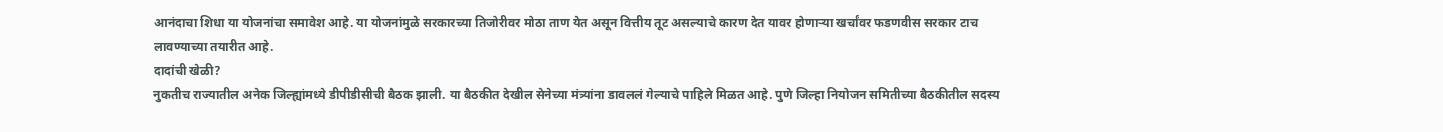आनंदाचा शिधा या योजनांचा समावेश आहे. या योजनांमुळे सरकारच्या तिजोरीवर मोठा ताण येत असून वित्तीय तूट असल्याचे कारण देत यावर होणाऱ्या खर्चांवर फडणवीस सरकार टाच लावण्याच्या तयारीत आहे.
दादांची खेळी?
नुकतीच राज्यातील अनेक जिल्ह्यांमध्ये डीपीडीसीची बैठक झाली. या बैठकीत देखील सेनेच्या मंत्र्यांना डावललं गेल्याचे पाहिले मिळत आहे. पुणे जिल्हा नियोजन समितीच्या बैठकीतील सदस्य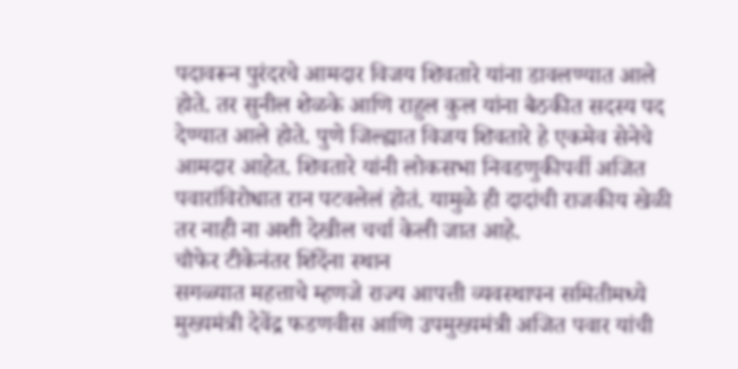पदावरून पुरंदरचे आमदार विजय शिवतारे यांना डावलण्यात आले होते. तर सुनील शेळके आणि राहुल कुल यांना बैठकीत सदस्य पद देण्यात आले होते. पुणे जिल्ह्यात विजय शिवतारे हे एकमेव सेनेचे आमदार आहेत. शिवतारे यांनी लोकसभा निवडणुकीपर्वी अजित पवारांविरोधात रान पटवलेलं होतं. यामुळे ही दादांची राजकीय खेळी तर नाही ना अशी देखील चर्चा केली जात आहे.
चौफेर टीकेनंतर शिंदेंना स्थान
सगळ्यात महत्ताचे म्हणजे राज्य आपत्ती व्यवस्थापन समितीमध्ये मुख्यमंत्री देवेंद्र फडणवीस आणि उपमुख्यमंत्री अजित पवार यांची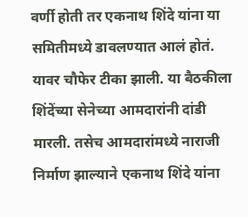वर्णी होती तर एकनाथ शिंदे यांना या समितीमध्ये डावलण्यात आलं होतं. यावर चौफेर टीका झाली. या बैठकीला शिंदेंच्या सेनेच्या आमदारांनी दांडी मारली. तसेच आमदारांमध्ये नाराजी निर्माण झाल्याने एकनाथ शिंदे यांना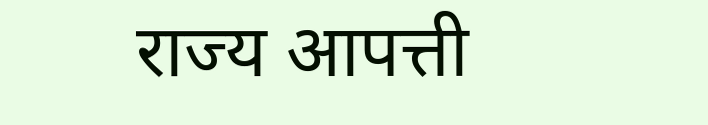राज्य आपत्ती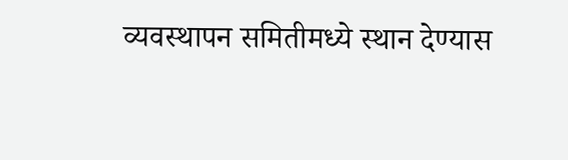व्यवस्थापन समितीमध्ये स्थान देण्यास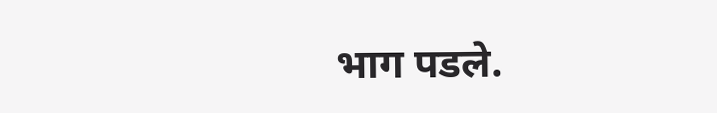भाग पडले.